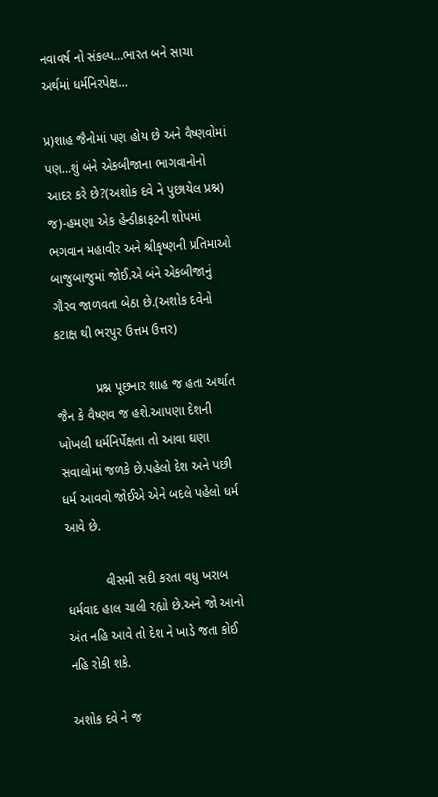નવાવર્ષ નો સંકલ્પ…ભારત બને સાચા અર્થમાં ધર્મનિરપેક્ષ…

પ્ર)શાહ જૈનોમાં પણ હોય છે અને વૈષ્ણવોમાં પણ…શું બંને એકબીજાના ભાગવાનોનો આદર કરે છે?(અશોક દવે ને પુછાયેલ પ્રશ્ન)
જ)-હમણા એક હેન્ડીક્રાફટની શોપમાં ભગવાન મહાવીર અને શ્રીકૃષ્ણની પ્રતિમાઓ બાજુબાજુમાં જોઈ.એ બંને એકબીજાનું ગૌરવ જાળવતા બેઠા છે.(અશોક દવેનો કટાક્ષ થી ભરપુર ઉત્તમ ઉત્તર)

           પ્રશ્ન પૂછનાર શાહ જ હતા અર્થાત જૈન કે વૈષ્ણવ જ હશે.આપણા દેશની ખોખલી ધર્મનિર્પેક્ષતા તો આવા ઘણા સવાલોમાં જળકે છે.પહેલો દેશ અને પછી ધર્મ આવવો જોઈએ એને બદલે પહેલો ધર્મ આવે છે.

           વીસમી સદી કરતા વધુ ખરાબ ધર્મવાદ હાલ ચાલી રહ્યો છે.અને જો આનો અંત નહિ આવે તો દેશ ને ખાડે જતા કોઈ નહિ રોકી શકે.

અશોક દવે ને જ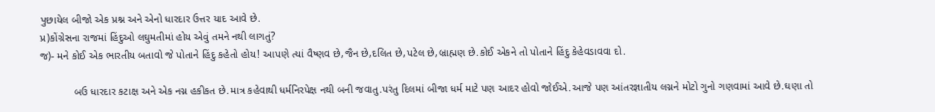પુછાયેલ બીજો એક પ્રશ્ન અને એનો ધારદાર ઉત્તર યાદ આવે છે.
પ્ર)કોંગ્રેસના રાજમાં હિંદુઓ લઘુમતીમાં હોય એવું તમને નથી લાગતું?
જ)- મને કોઈ એક ભારતીય બતાવો જે પોતાને હિંદુ કહેતો હોય! આપણે ત્યાં વૈષ્ણવ છે,જૈન છે,દલિત છે,પટેલ છે,બ્રાહ્મણ છે.કોઈ એકને તો પોતાને હિંદુ કેહેવડાવવા દો.

           બઉ ધારદાર કટાક્ષ અને એક નગ્ન હકીકત છે.માત્ર કહેવાથી ધર્મનિરપેક્ષ નથી બની જવાતુ.પરંતુ દિલમાં બીજા ધર્મ માટે પણ આદર હોવો જોઈએ.આજે પણ આંતરજ્ઞાતીય લગ્નને મોટો ગુનો ગણવામાં આવે છે.ઘણા તો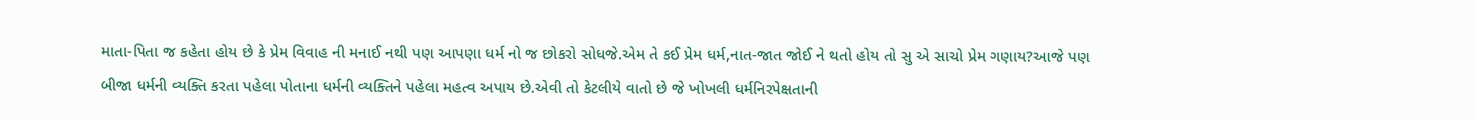માતા-પિતા જ કહેતા હોય છે કે પ્રેમ વિવાહ ની મનાઈ નથી પણ આપણા ધર્મ નો જ છોકરો સોધજે.એમ તે કઈ પ્રેમ ધર્મ,નાત-જાત જોઈ ને થતો હોય તો સુ એ સાચો પ્રેમ ગણાય?આજે પણ બીજા ધર્મની વ્યક્તિ કરતા પહેલા પોતાના ધર્મની વ્યક્તિને પહેલા મહત્વ અપાય છે.એવી તો કેટલીયે વાતો છે જે ખોખલી ધર્મનિરપેક્ષતાની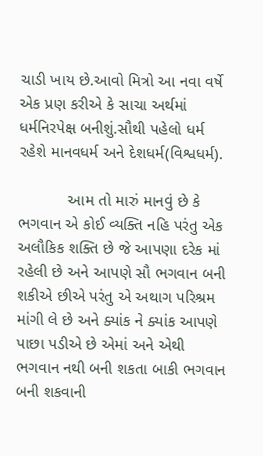ચાડી ખાય છે.આવો મિત્રો આ નવા વર્ષે એક પ્રણ કરીએ કે સાચા અર્થમાં ધર્મનિરપેક્ષ બનીશું.સૌથી પહેલો ધર્મ રહેશે માનવધર્મ અને દેશધર્મ(વિશ્વધર્મ).

           આમ તો મારું માનવું છે કે ભગવાન એ કોઈ વ્યક્તિ નહિ પરંતુ એક અલૌકિક શક્તિ છે જે આપણા દરેક માં રહેલી છે અને આપણે સૌ ભગવાન બની શકીએ છીએ પરંતુ એ અથાગ પરિશ્રમ માંગી લે છે અને ક્યાંક ને ક્યાંક આપણે પાછા પડીએ છે એમાં અને એથી ભગવાન નથી બની શકતા બાકી ભગવાન બની શકવાની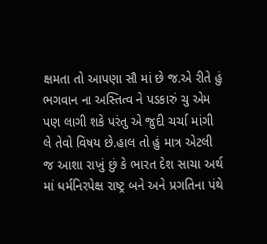ક્ષમતા તો આપણા સૌ માં છે જ.એ રીતે હું ભગવાન ના અસ્તિત્વ ને પડકારું ચુ એમ પણ લાગી શકે પરંતુ એ જુદી ચર્ચા માંગી લે તેવો વિષય છે.હાલ તો હું માત્ર એટલી જ આશા રાખું છું કે ભારત દેશ સાચા અર્થ માં ધર્મનિરપેક્ષ રાષ્ટ્ર બને અને પ્રગતિના પંથે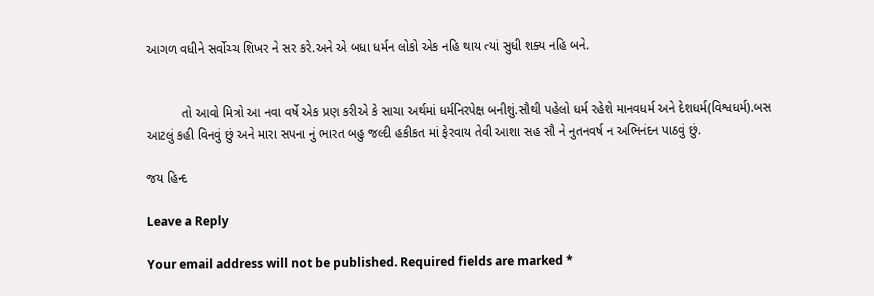આગળ વધીને સર્વોચ્ચ શિખર ને સર કરે.અને એ બધા ધર્મન લોકો એક નહિ થાય ત્યાં સુધી શક્ય નહિ બને.


          તો આવો મિત્રો આ નવા વર્ષે એક પ્રણ કરીએ કે સાચા અર્થમાં ધર્મનિરપેક્ષ બનીશું.સૌથી પહેલો ધર્મ રહેશે માનવધર્મ અને દેશધર્મ(વિશ્વધર્મ).બસ આટલું કહી વિનવું છું અને મારા સપના નું ભારત બહુ જલ્દી હકીકત માં ફેરવાય તેવી આશા સહ સૌ ને નુતનવર્ષ ન અભિનંદન પાઠવું છું.

જય હિન્દ

Leave a Reply

Your email address will not be published. Required fields are marked *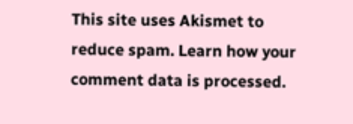This site uses Akismet to reduce spam. Learn how your comment data is processed.